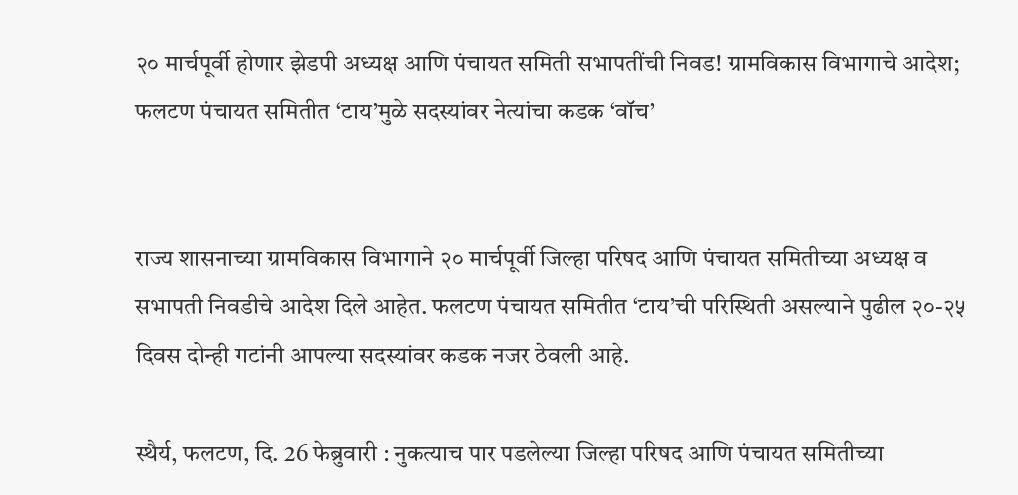२० मार्चपूर्वी होणार झेडपी अध्यक्ष आणि पंचायत समिती सभापतींची निवड! ग्रामविकास विभागाचे आदेश; फलटण पंचायत समितीत ‘टाय’मुळे सदस्यांवर नेत्यांचा कडक ‘वॉच’


राज्य शासनाच्या ग्रामविकास विभागाने २० मार्चपूर्वी जिल्हा परिषद आणि पंचायत समितीच्या अध्यक्ष व सभापती निवडीचे आदेश दिले आहेत. फलटण पंचायत समितीत ‘टाय’ची परिस्थिती असल्याने पुढील २०-२५ दिवस दोन्ही गटांनी आपल्या सदस्यांवर कडक नजर ठेवली आहे.

स्थैर्य, फलटण, दि. 26 फेब्रुवारी : नुकत्याच पार पडलेल्या जिल्हा परिषद आणि पंचायत समितीच्या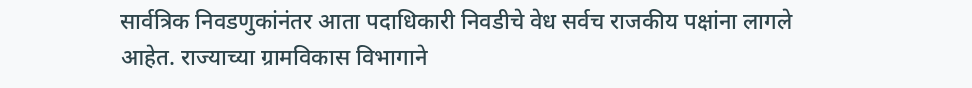सार्वत्रिक निवडणुकांनंतर आता पदाधिकारी निवडीचे वेध सर्वच राजकीय पक्षांना लागले आहेत. राज्याच्या ग्रामविकास विभागाने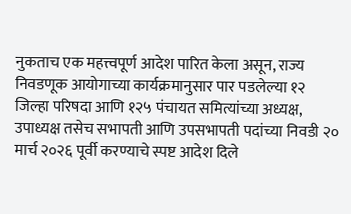नुकताच एक महत्त्वपूर्ण आदेश पारित केला असून, राज्य निवडणूक आयोगाच्या कार्यक्रमानुसार पार पडलेल्या १२ जिल्हा परिषदा आणि १२५ पंचायत समित्यांच्या अध्यक्ष, उपाध्यक्ष तसेच सभापती आणि उपसभापती पदांच्या निवडी २० मार्च २०२६ पूर्वी करण्याचे स्पष्ट आदेश दिले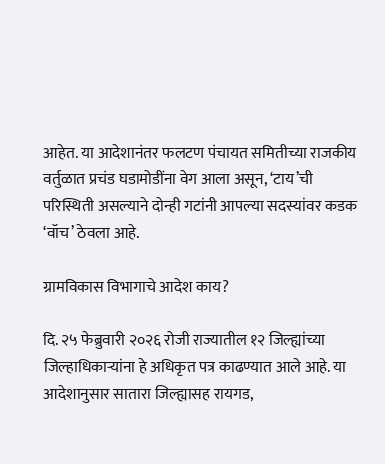आहेत. या आदेशानंतर फलटण पंचायत समितीच्या राजकीय वर्तुळात प्रचंड घडामोडींना वेग आला असून, ‘टाय’ची परिस्थिती असल्याने दोन्ही गटांनी आपल्या सदस्यांवर कडक ‘वॉच’ ठेवला आहे.

ग्रामविकास विभागाचे आदेश काय?

दि. २५ फेब्रुवारी २०२६ रोजी राज्यातील १२ जिल्ह्यांच्या जिल्हाधिकाऱ्यांना हे अधिकृत पत्र काढण्यात आले आहे. या आदेशानुसार सातारा जिल्ह्यासह रायगड,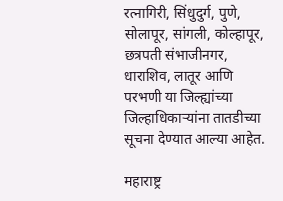रत्नागिरी, सिंधुदुर्ग, पुणे, सोलापूर, सांगली, कोल्हापूर, छत्रपती संभाजीनगर, धाराशिव, लातूर आणि परभणी या जिल्ह्यांच्या जिल्हाधिकाऱ्यांना तातडीच्या सूचना देण्यात आल्या आहेत.

महाराष्ट्र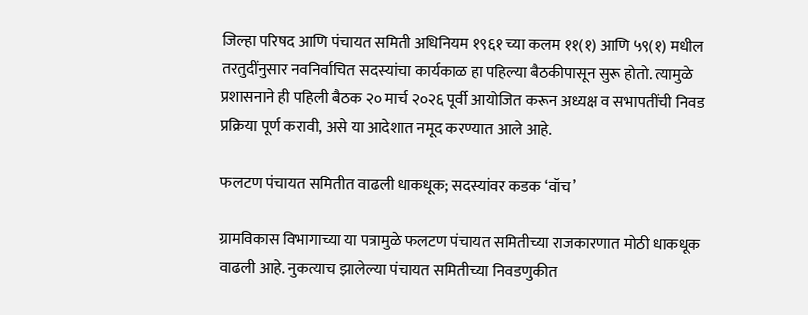जिल्हा परिषद आणि पंचायत समिती अधिनियम १९६१ च्या कलम ११(१) आणि ५९(१) मधील तरतुदींनुसार नवनिर्वाचित सदस्यांचा कार्यकाळ हा पहिल्या बैठकीपासून सुरू होतो. त्यामुळे प्रशासनाने ही पहिली बैठक २० मार्च २०२६ पूर्वी आयोजित करून अध्यक्ष व सभापतींची निवड प्रक्रिया पूर्ण करावी, असे या आदेशात नमूद करण्यात आले आहे.

फलटण पंचायत समितीत वाढली धाकधूक; सदस्यांवर कडक ‘वॉच’

ग्रामविकास विभागाच्या या पत्रामुळे फलटण पंचायत समितीच्या राजकारणात मोठी धाकधूक वाढली आहे. नुकत्याच झालेल्या पंचायत समितीच्या निवडणुकीत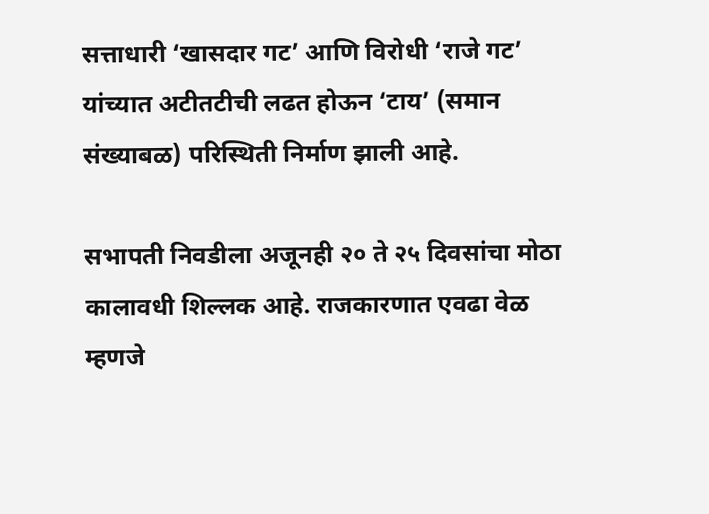सत्ताधारी ‘खासदार गट’ आणि विरोधी ‘राजे गट’ यांच्यात अटीतटीची लढत होऊन ‘टाय’ (समान संख्याबळ) परिस्थिती निर्माण झाली आहे.

सभापती निवडीला अजूनही २० ते २५ दिवसांचा मोठा कालावधी शिल्लक आहे. राजकारणात एवढा वेळ म्हणजे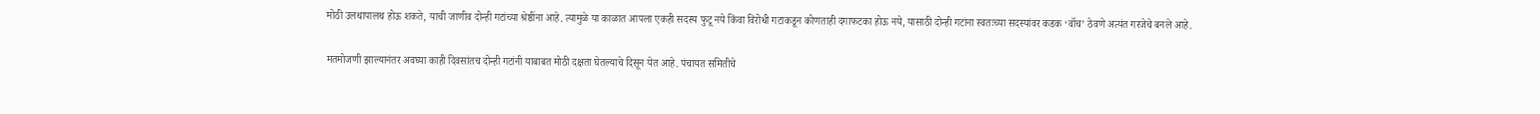मोठी उलथापालथ होऊ शकते, याची जाणीव दोन्ही गटांच्या श्रेष्ठींना आहे. त्यामुळे या काळात आपला एकही सदस्य फुटू नये किंवा विरोधी गटाकडून कोणताही दगाफटका होऊ नये, यासाठी दोन्ही गटांना स्वतःच्या सदस्यांवर कडक ‘वॉच’ ठेवणे अत्यंत गरजेचे बनले आहे.

मतमोजणी झाल्यानंतर अवघ्या काही दिवसांतच दोन्ही गटांनी याबाबत मोठी दक्षता घेतल्याचे दिसून येत आहे. पंचायत समितीचे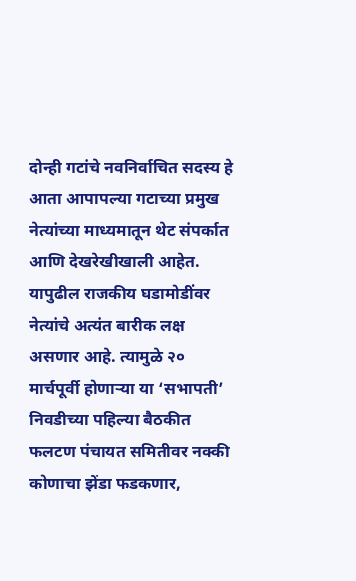दोन्ही गटांचे नवनिर्वाचित सदस्य हे आता आपापल्या गटाच्या प्रमुख नेत्यांच्या माध्यमातून थेट संपर्कात आणि देखरेखीखाली आहेत. यापुढील राजकीय घडामोडींवर नेत्यांचे अत्यंत बारीक लक्ष असणार आहे. त्यामुळे २० मार्चपूर्वी होणाऱ्या या ‘सभापती’ निवडीच्या पहिल्या बैठकीत फलटण पंचायत समितीवर नक्की कोणाचा झेंडा फडकणार,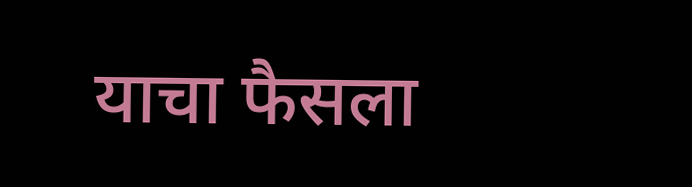याचा फैसला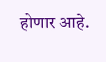होणार आहे.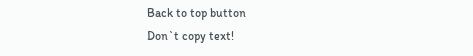Back to top button
Don`t copy text!